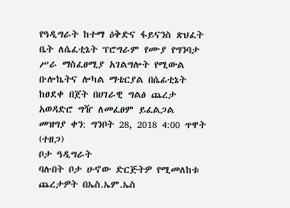የዓዲግራት ከተማ ዕቅድና ፋይናንስ ጽህፈት ቤት ለሴፈቲኔት ፕሮግራም የሙያ የግንባታ ሥራ ማስፈፀሚያ አገልግሎት የሚውል ቡሎኬትና ሎካል ማቴርያል በሴፊቲኔት ከፀደቀ በጀት በሀገራዊ ግልፅ ጨረታ አወዳድሮ ግዥ ለመፈፀም ይፈልጋል
መዝግያ ቀን: ግንቦት 28, 2018 4:00 ጥዋት (ተዘጋ)
ቦታ ዓዲግራት
ባሉበት ቦታ ሁኖው ድርጅትዎ የሚመለከቱ ጨረታዎት በኤስ.ኤም.ኤስ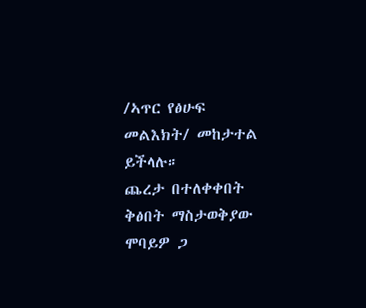/ኣጥር የፅሁፍ መልእክት/ መከታተል ይችላሉ።
ጨረታ በተለቀቀበት ቅፅበት ማስታወቅያው ሞባይዎ ጋ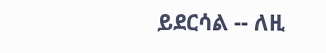ይደርሳል -- ለዚ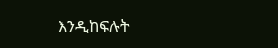እንዲከፍሉት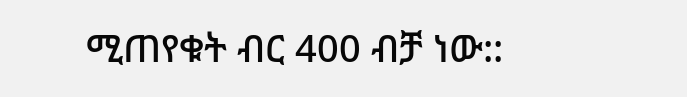ሚጠየቁት ብር 400 ብቻ ነው::